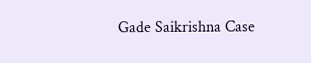Gade Saikrishna Case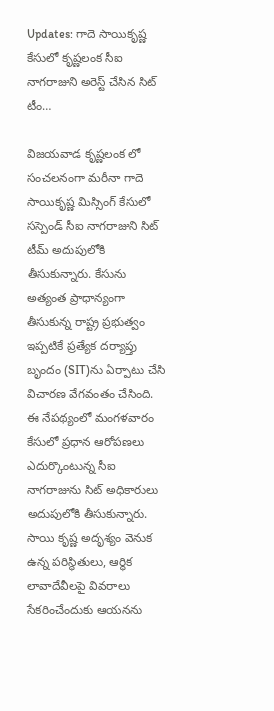Updates: గాదె సాయికృష్ణ కేసులో కృష్ణలంక సీఐ నాగరాజుని అరెస్ట్ చేసిన సిట్ టీం…

విజయవాడ కృష్ణలంక లో సంచలనంగా మరీనా గాదె సాయికృష్ణ మిస్సింగ్ కేసులో సస్పెండ్ సీఐ నాగరాజుని సిట్ టీమ్ అదుపులోకి తీసుకున్నారు. కేసును అత్యంత ప్రాధాన్యంగా తీసుకున్న రాష్ట్ర ప్రభుత్వం ఇప్పటికే ప్రత్యేక దర్యాప్తు బృందం (SIT)ను ఏర్పాటు చేసి విచారణ వేగవంతం చేసింది. ఈ నేపథ్యంలో మంగళవారం కేసులో ప్రధాన ఆరోపణలు ఎదుర్కొంటున్న సీఐ నాగరాజును సిట్ అధికారులు అదుపులోకి తీసుకున్నారు. సాయి కృష్ణ అదృశ్యం వెనుక ఉన్న పరిస్థితులు, ఆర్థిక లావాదేవీలపై వివరాలు సేకరించేందుకు ఆయనను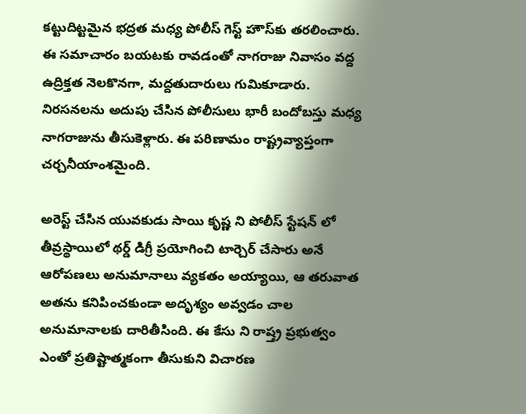కట్టుదిట్టమైన భద్రత మధ్య పోలీస్ గెస్ట్ హౌస్‌కు తరలించారు. ఈ సమాచారం బయటకు రావడంతో నాగరాజు నివాసం వద్ద ఉద్రిక్తత నెలకొనగా, మద్దతుదారులు గుమికూడారు. నిరసనలను అదుపు చేసిన పోలీసులు భారీ బందోబస్తు మధ్య నాగరాజును తీసుకెళ్లారు. ఈ పరిణామం రాష్ట్రవ్యాప్తంగా చర్చనీయాంశమైంది.

అరెస్ట్ చేసిన యువకుడు సాయి కృష్ణ ని పోలీస్ స్టేషన్ లో తీవ్రస్థాయిలో థర్డ్ డిగ్రీ ప్రయోగించి టార్చెర్ చేసారు అనే ఆరోపణలు అనుమానాలు వ్యకతం అయ్యాయి, ఆ తరువాత అతను కనిపించకుండా అదృశ్యం అవ్వడం చాల అనుమానాలకు దారితీసింది. ఈ కేసు ని రాష్త్ర ప్రభుత్వం ఎంతో ప్రతిష్టాత్మకంగా తీసుకుని విచారణ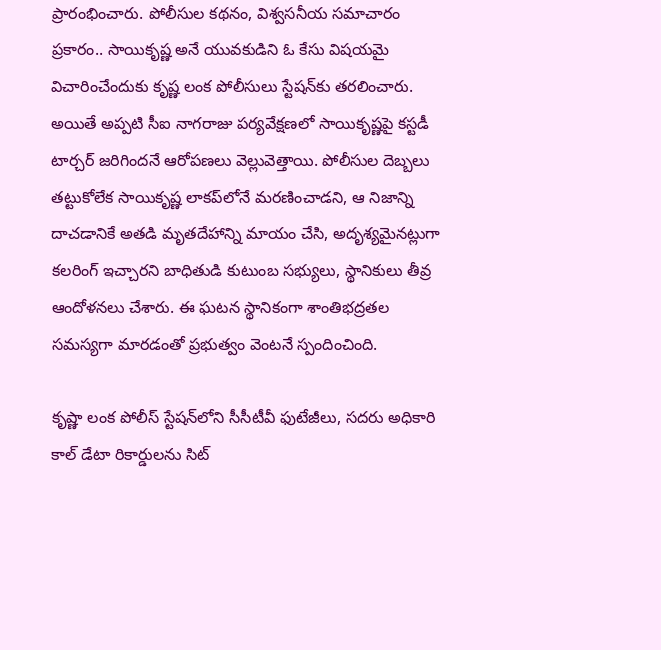ప్రారంభించారు. పోలీసుల కథనం, విశ్వసనీయ సమాచారం ప్రకారం.. సాయికృష్ణ అనే యువకుడిని ఓ కేసు విషయమై విచారించేందుకు కృష్ణ లంక పోలీసులు స్టేషన్‌కు తరలించారు. అయితే అప్పటి సీఐ నాగరాజు పర్యవేక్షణలో సాయికృష్ణపై కస్టడీ టార్చర్ జరిగిందనే ఆరోపణలు వెల్లువెత్తాయి. పోలీసుల దెబ్బలు తట్టుకోలేక సాయికృష్ణ లాకప్‌లోనే మరణించాడని, ఆ నిజాన్ని దాచడానికే అతడి మృతదేహాన్ని మాయం చేసి, అదృశ్యమైనట్లుగా కలరింగ్ ఇచ్చారని బాధితుడి కుటుంబ సభ్యులు, స్థానికులు తీవ్ర ఆందోళనలు చేశారు. ఈ ఘటన స్థానికంగా శాంతిభద్రతల సమస్యగా మారడంతో ప్రభుత్వం వెంటనే స్పందించింది.

కృష్ణా లంక పోలీస్ స్టేషన్‌లోని సీసీటీవీ ఫుటేజీలు, సదరు అధికారి కాల్ డేటా రికార్డులను సిట్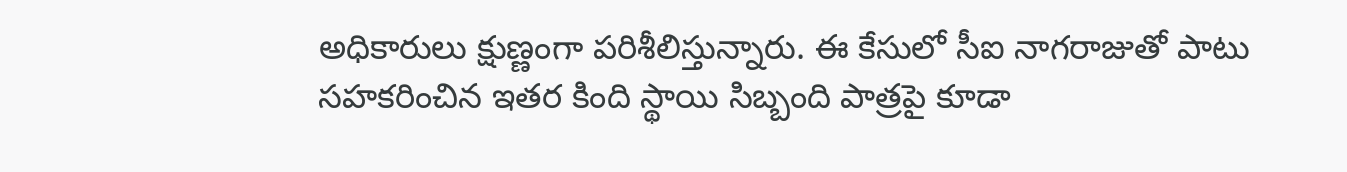అధికారులు క్షుణ్ణంగా పరిశీలిస్తున్నారు. ఈ కేసులో సీఐ నాగరాజుతో పాటు సహకరించిన ఇతర కింది స్థాయి సిబ్బంది పాత్రపై కూడా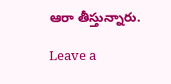ఆరా తీస్తున్నారు.

Leave a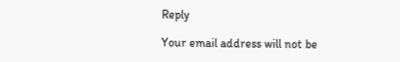Reply

Your email address will not be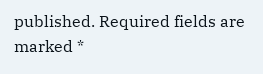published. Required fields are marked *